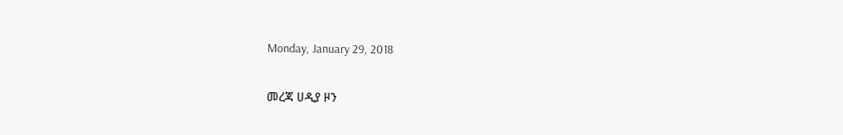Monday, January 29, 2018

መረጃ ሀዲያ ዞን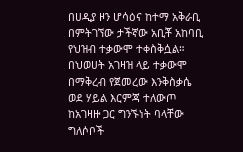በሀዲያ ዞን ሆሳዕና ከተማ አቅራቢ በምትገኘው ታችኛው አቢቾ አከባቢ የህዝብ ተቃውሞ ተቀስቅሷል። በህወሀት አገዛዝ ላይ ተቃውሞ በማቅረብ የጀመረው እንቅስቃሴ ወደ ሃይል እርምጃ ተለውጦ ከአገዛዙ ጋር ግንኙነት ባላቸው ግለሶቦች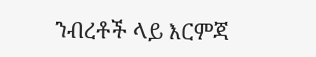ንብረቶች ላይ እርምጃ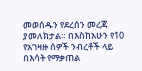መወሰዱን የደረሰን መረጃ ያመለክታል። በእስከአሁን የ10 የአገዛዙ ሰዎች ንብረቶች ላይ በእሳት የማቃጠል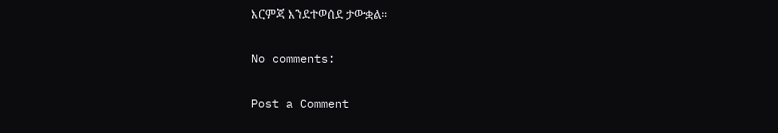እርምጃ እንደተወሰደ ታውቋል።

No comments:

Post a Comment